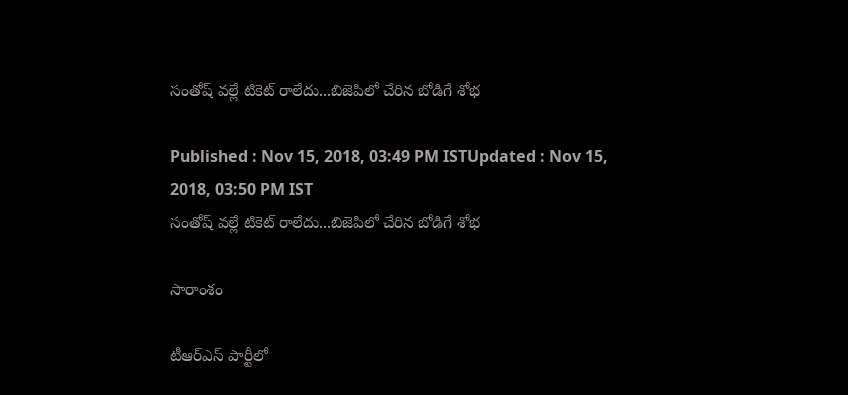సంతోష్ వల్లే టికెట్ రాలేదు...బిజెపిలో చేరిన బోడిగే శోభ

Published : Nov 15, 2018, 03:49 PM ISTUpdated : Nov 15, 2018, 03:50 PM IST
సంతోష్ వల్లే టికెట్ రాలేదు...బిజెపిలో చేరిన బోడిగే శోభ

సారాంశం

టీఆర్ఎస్ పార్టీలో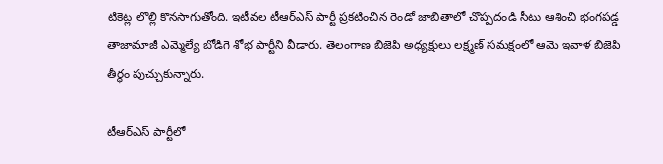టికెట్ల లొల్లి కొనసాగుతోంది. ఇటీవల టీఆర్ఎస్ పార్టీ ప్రకటించిన రెండో జాబితాలో చొప్పదండి సీటు ఆశించి భంగపడ్డ  తాజామాజీ ఎమ్మెల్యే బోడిగె శోభ పార్టీని వీడారు. తెలంగాణ బిజెపి అధ్యక్షులు లక్ష్మణ్ సమక్షంలో ఆమె ఇవాళ బిజెపి తీర్థం పుచ్చుకున్నారు.

టీఆర్ఎస్ పార్టీలో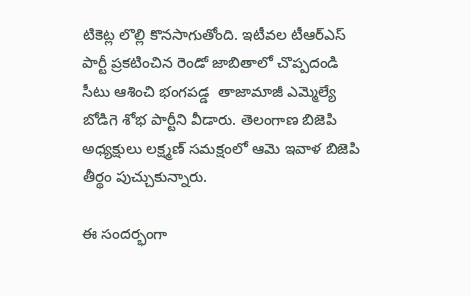టికెట్ల లొల్లి కొనసాగుతోంది. ఇటీవల టీఆర్ఎస్ పార్టీ ప్రకటించిన రెండో జాబితాలో చొప్పదండి సీటు ఆశించి భంగపడ్డ  తాజామాజీ ఎమ్మెల్యే బోడిగె శోభ పార్టీని వీడారు. తెలంగాణ బిజెపి అధ్యక్షులు లక్ష్మణ్ సమక్షంలో ఆమె ఇవాళ బిజెపి తీర్థం పుచ్చుకున్నారు.

ఈ సందర్భంగా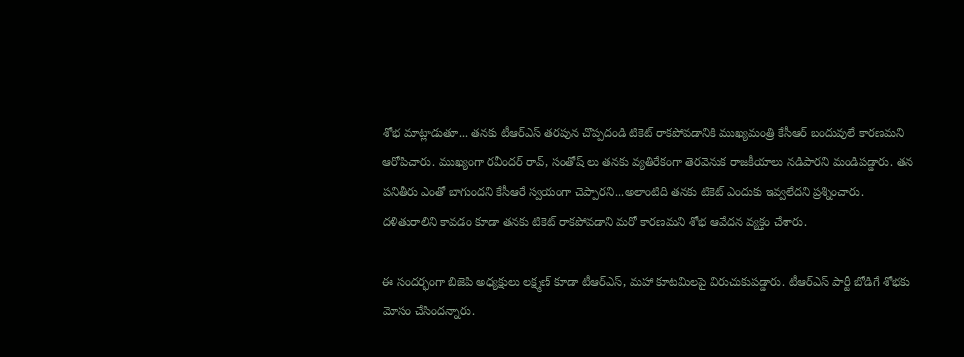శోభ మాట్లాడుతూ... తనకు టీఆర్ఎస్ తరపున చొప్పదండి టికెట్ రాకపోవడానికి ముఖ్యమంత్రి కేసీఆర్ బందువులే కారణమని ఆరోపిచారు. ముఖ్యంగా రవీందర్ రావ్, సంతోష్ లు తనకు వ్యతిరేకంగా తెరవెనుక రాజకీయాలు నడిపారని మండిపడ్డారు. తన పనితీరు ఎంతో బాగుందని కేసీఆరే స్వయంగా చెప్పారని...అలాంటిది తనకు టికెట్ ఎందుకు ఇవ్వలేదని ప్రశ్నించారు. దళితురాలిని కావడం కూడా తనకు టికెట్ రాకపోవడాని మరో కారణమని శోభ ఆవేదన వ్యక్తం చేశారు.

ఈ సందర్భంగా బిజెపి అధ్యక్షులు లక్ష్మణ్ కూడా టీఆర్ఎస్, మహా కూటమిలపై విరుచుకుపడ్డారు. టీఆర్ఎస్ పార్టీ బోడిగే శోభకు మోసం చేసిందన్నారు.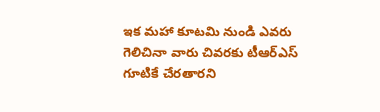ఇక మహా కూటమి నుండి ఎవరు గెలిచినా వారు చివరకు టీఆర్ఎస్ గూటికే చేరతారని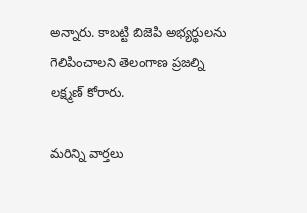అన్నారు. కాబట్టి బిజెపి అభ్యర్థులను గెలిపించాలని తెలంగాణ ప్రజల్ని లక్ష్మణ్ కోరారు.

మరిన్ని వార్తలు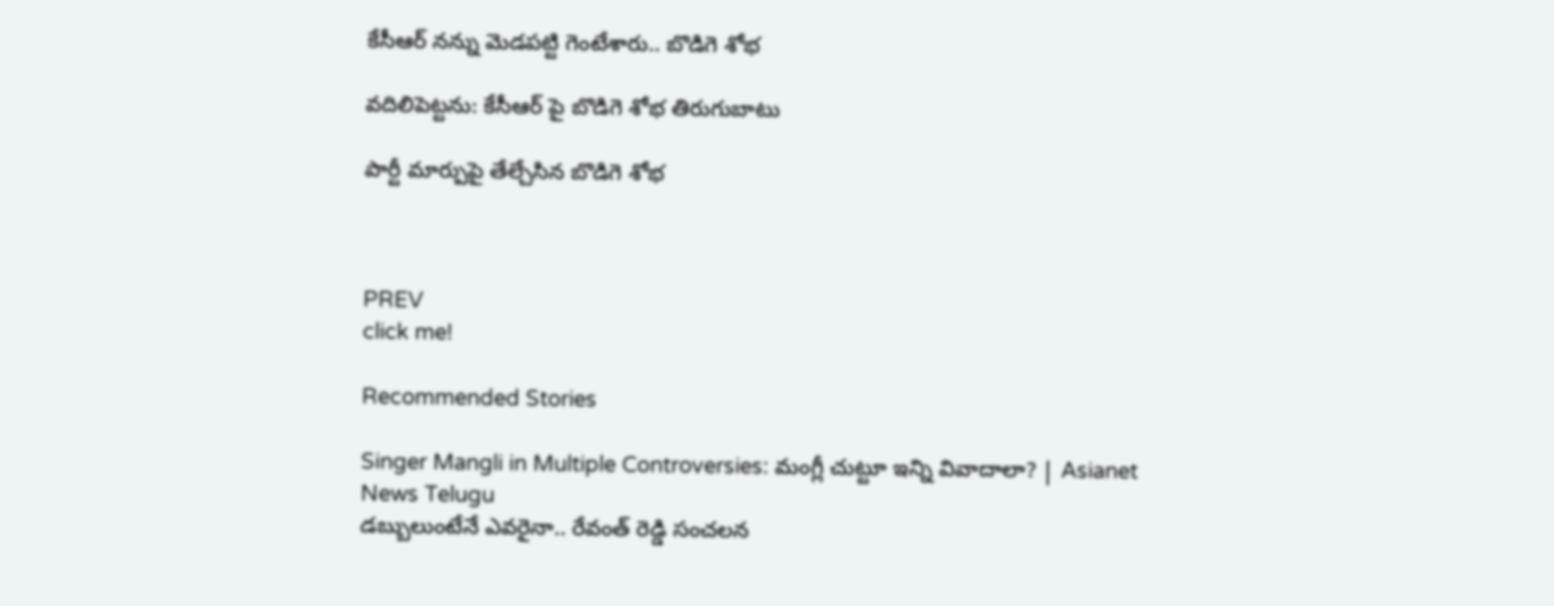కేసీఆర్ నన్ను మెడపట్టి గెంటేశారు.. బొడిగె శోభ

వదిలిపెట్టను: కేసీఆర్ పై బొడిగె శోభ తిరుగుబాటు

పార్టీ మార్పుపై తేల్చేసిన బొడిగె శోభ



PREV
click me!

Recommended Stories

Singer Mangli in Multiple Controversies: మంగ్లీ చుట్టూ ఇన్ని వివాదాలా? | Asianet News Telugu
డబ్బులుంటేనే ఎవరైనా.. రేవంత్ రెడ్డి సంచలన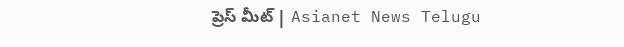ప్రెస్ మీట్ | Asianet News Telugu